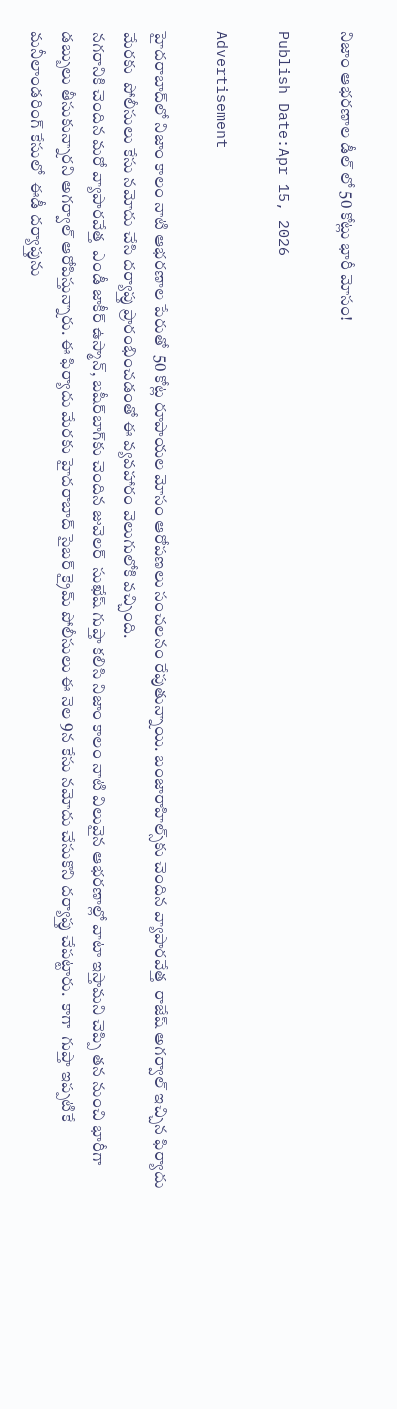నిజాం ఆభరణాల డీల్ లో 50 కోట్లు భారీ మోసం!

Publish Date:Apr 15, 2026

Advertisement

హైదరాబాద్‌లో నిజాం కాలం నాటి ఆభరణాల పేరుతో  50 కోట్ల రూపాయల మోసం ఆరోపణలు సంచలనం రేపుతున్నాయి. బంజారాహిల్స్‌కు చెందిన వ్యాపారవేత్త  రాజేష్ అగర్వాల్ ఇచ్చిన ఫిర్యాదు మేరకు  పోలీసులు కేసు నమోదు చేసి దర్యాప్తు ప్రారంభించడంతో ఈ వ్యవహారం వెలుగులోకి వచ్చింది.
నగరానికి చెందిన మరో వ్యాపారవేత్త  ఎండీ జాకీర్ ఉస్మాన్, బషీర్‌బాగ్‌కు చెందిన జువెలర్  సుఖేష్ గుప్తా కలిసి నిజాం కాలం నాటి విలువైన ఆభరణాల్లో వాటా ఇస్తామని చెప్పి తన నుంచి భారీగా డబ్బులు తీసుకున్నారని అగర్వాల్ ఆరోపిస్తున్నారు. ఈ ఫిర్యాదు మేరకు హైదరాబాద్ సైబర్ క్రైమ్ పోలీసులు ఈ నెల 9న కేసు నమోదు చేసుకొని దర్యాప్తు చేపట్టారు.  కాగా  గుప్తా ఇప్పటికే మనీలాండరింగ్ కేసులో  ఈడీ దర్యాప్తును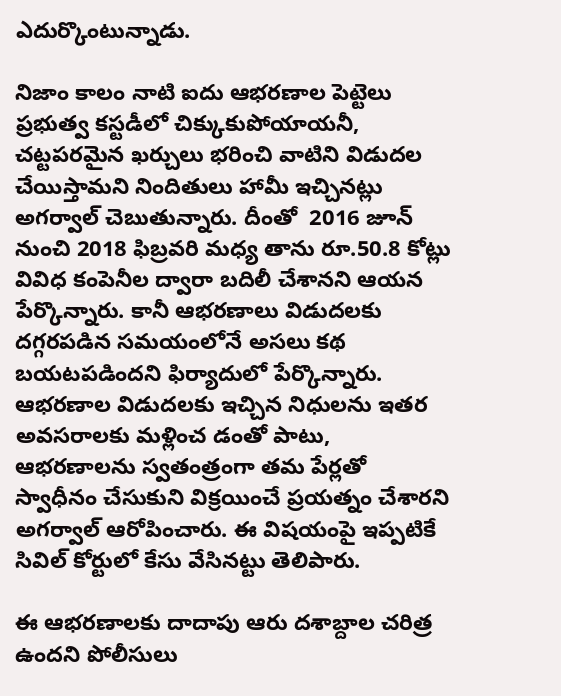ఎదుర్కొంటున్నాడు.

నిజాం కాలం నాటి ఐదు ఆభరణాల పెట్టెలు ప్రభుత్వ కస్టడీలో చిక్కుకుపోయాయనీ, చట్టపరమైన ఖర్చులు భరించి వాటిని విడుదల చేయిస్తామని నిందితులు హామీ ఇచ్చినట్లు అగర్వాల్ చెబుతున్నారు. దీంతో  2016 జూన్ నుంచి 2018 ఫిబ్రవరి మధ్య తాను రూ.50.8 కోట్లు వివిధ కంపెనీల ద్వారా బదిలీ చేశానని ఆయన పేర్కొన్నారు. కానీ ఆభరణాలు విడుదలకు దగ్గరపడిన సమయంలోనే అసలు కథ బయటపడిందని ఫిర్యాదులో పేర్కొన్నారు. ఆభరణాల విడుదలకు ఇచ్చిన నిధులను ఇతర అవసరాలకు మళ్లించ డంతో పాటు, ఆభరణాలను స్వతంత్రంగా తమ పేర్లతో  స్వాధీనం చేసుకుని విక్రయించే ప్రయత్నం చేశారని అగర్వాల్ ఆరోపించారు. ఈ విషయంపై ఇప్పటికే సివిల్ కోర్టులో కేసు వేసినట్టు తెలిపారు.

ఈ ఆభరణాలకు దాదాపు ఆరు దశాబ్దాల చరిత్ర ఉందని పోలీసులు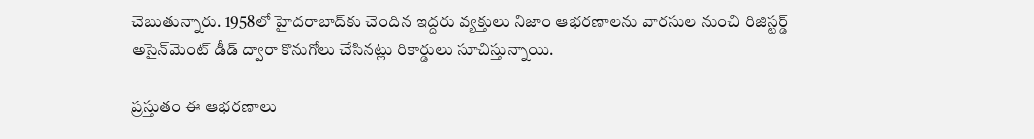చెబుతున్నారు. 1958లో హైదరాబాద్‌కు చెందిన ఇద్దరు వ్యక్తులు నిజాం ఆభరణాలను వారసుల నుంచి రిజిస్టర్డ్ అసైన్‌మెంట్ డీడ్ ద్వారా కొనుగోలు చేసినట్లు రికార్డులు సూచిస్తున్నాయి.

ప్రస్తుతం ఈ ఆభరణాలు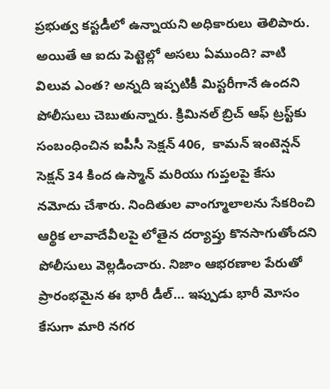ప్రభుత్వ కస్టడీలో ఉన్నాయని అధికారులు తెలిపారు. అయితే ఆ ఐదు పెట్టెల్లో అసలు ఏముంది? వాటి విలువ ఎంత? అన్నది ఇప్పటికీ మిస్టరీగానే ఉందని పోలీసులు చెబుతున్నారు. క్రిమినల్ బ్రిచ్ ఆఫ్ ట్రస్ట్‌కు సంబంధించిన ఐపీసీ సెక్షన్ 406,  కామన్ ఇంటెన్షన్ సెక్షన్ 34 కింద ఉస్మాన్ మరియు గుప్తలపై కేసు నమోదు చేశారు. నిందితుల వాంగ్మూలాలను సేకరించి ఆర్థిక లావాదేవీలపై లోతైన దర్యాప్తు కొనసాగుతోందని పోలీసులు వెల్లడించారు. నిజాం ఆభరణాల పేరుతో ప్రారంభమైన ఈ భారీ డీల్… ఇప్పుడు భారీ మోసం కేసుగా మారి నగర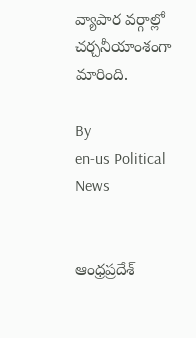వ్యాపార వర్గాల్లో చర్చనీయాంశంగా మారింది.

By
en-us Political News


ఆంధ్రప్రదేశ్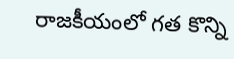రాజకీయంలో గత కొన్ని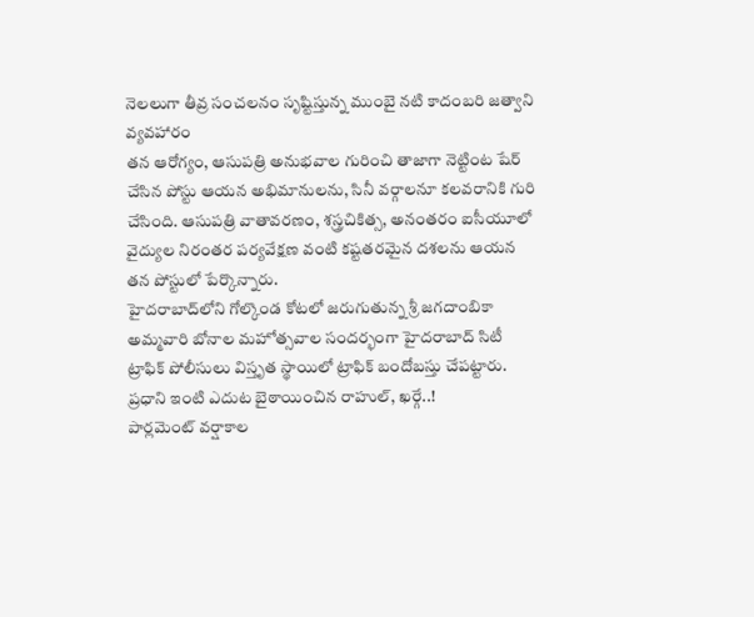నెలలుగా తీవ్ర సంచలనం సృష్టిస్తున్న ముంబై నటి కాదంబరి జత్వాని వ్యవహారం
తన ఆరోగ్యం, ఆసుపత్రి అనుభవాల గురించి తాజాగా నెట్టింట షేర్ చేసిన పోస్టు ఆయన అభిమానులను, సినీ వర్గాలనూ కలవరానికి గురి చేసింది. ఆసుపత్రి వాతావరణం, శస్త్రచికిత్స, అనంతరం ఐసీయూలో వైద్యుల నిరంతర పర్యవేక్షణ వంటి కష్టతరమైన దశలను ఆయన తన పోస్టులో పేర్కొన్నారు.
హైదరాబాద్‌లోని గోల్కొండ కోటలో జరుగుతున్న శ్రీ జగదాంబికా అమ్మవారి బోనాల మహోత్సవాల సందర్భంగా హైదరాబాద్ సిటీ ట్రాఫిక్ పోలీసులు విస్తృత స్థాయిలో ట్రాఫిక్ బందోబస్తు చేపట్టారు.
ప్రధాని ఇంటి ఎదుట బైఠాయించిన రాహుల్, ఖర్గే..!
పార్లమెంట్ వర్షాకాల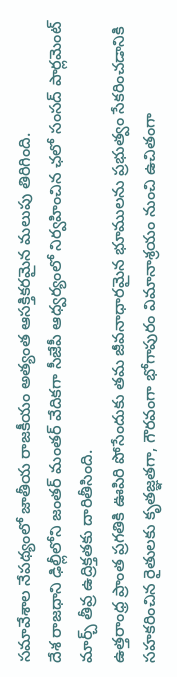సమావేశాల నేపథ్యంలో జాతీయ రాజకీయం అత్యంత ఆసక్తికరమైన మలుపు తిరిగింది.
దేశ రాజధాని ఢిల్లీలోని జంతర్ మంతర్ వేదికగా సీజేపీ ఆధ్వర్యంలో నిర్వహించిన ఛలో సంసద్ పార్లమెంట్ మార్చ్ తీవ్ర ఉద్రిక్తతకు దారితీసింది.
ఉత్తరాంధ్ర ప్రాంత ప్రగతికి ఊపిరి పోసేందుకు తమ జీవనాధారమైన భూములను ప్రభుత్వం సేకరించడానికి సహకరించిన రైతులకు కృతజ్ఞతగా, గౌరవంగా భోగాపురం విమానాశ్రయం నుంచి ఉచితంగా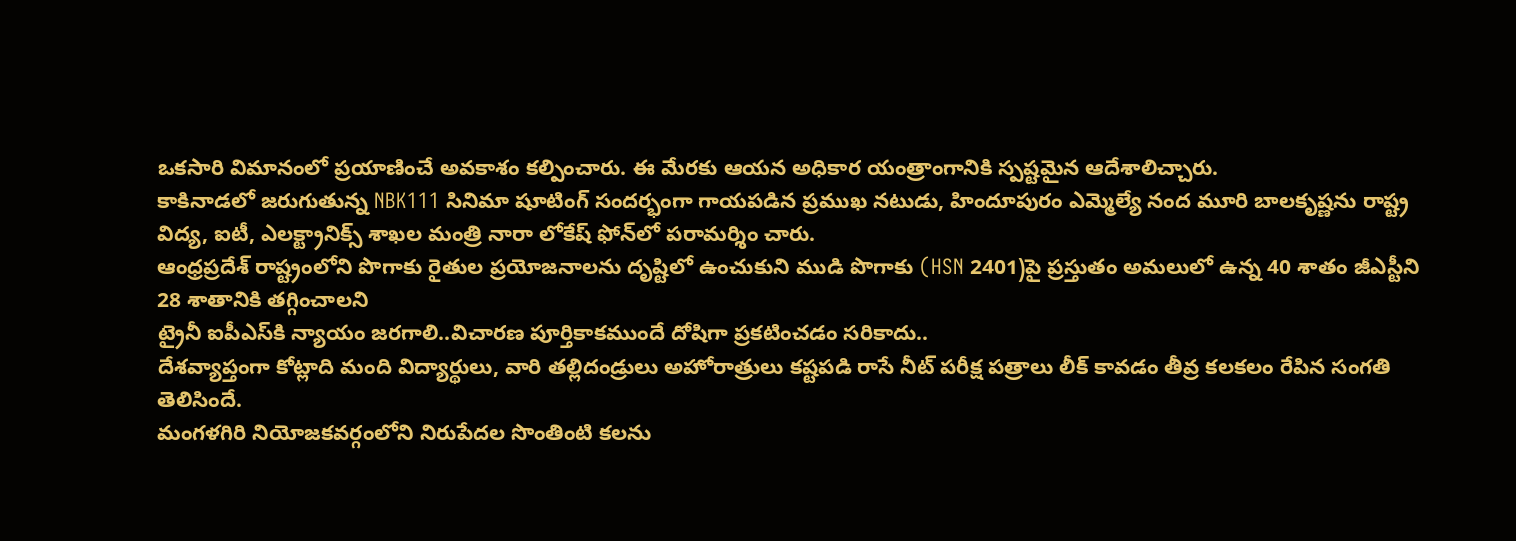ఒకసారి విమానంలో ప్రయాణించే అవకాశం కల్పించారు. ఈ మేరకు ఆయన అధికార యంత్రాంగానికి స్పష్టమైన ఆదేశాలిచ్చారు.
కాకినాడలో జరుగుతున్న NBK111 సినిమా షూటింగ్ సందర్భంగా గాయపడిన ప్రముఖ నటుడు, హిందూపురం ఎమ్మెల్యే నంద మూరి బాలకృష్ణను రాష్ట్ర విద్య, ఐటీ, ఎలక్ట్రానిక్స్ శాఖల మంత్రి నారా లోకేష్ ఫోన్‌లో పరామర్శిం చారు.
ఆంధ్రప్రదేశ్ రాష్ట్రంలోని పొగాకు రైతుల ప్రయోజనాలను దృష్టిలో ఉంచుకుని ముడి పొగాకు (HSN 2401)పై ప్రస్తుతం అమలులో ఉన్న 40 శాతం జీఎస్టీని 28 శాతానికి తగ్గించాలని
ట్రైనీ ఐపీఎస్‌కి న్యాయం జరగాలి..విచారణ పూర్తికాకముందే దోషిగా ప్రకటించడం సరికాదు..
దేశవ్యాప్తంగా కోట్లాది మంది విద్యార్థులు, వారి తల్లిదండ్రులు అహోరాత్రులు కష్టపడి రాసే నీట్ పరీక్ష పత్రాలు లీక్ కావడం తీవ్ర కలకలం రేపిన సంగతి తెలిసిందే.
మంగళగిరి నియోజకవర్గంలోని నిరుపేదల సొంతింటి కలను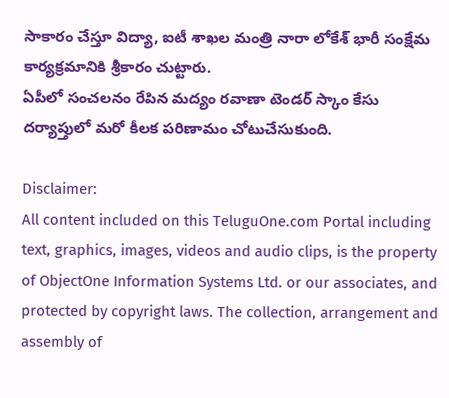సాకారం చేస్తూ విద్యా, ఐటీ శాఖల మంత్రి నారా లోకేశ్ భారీ సంక్షేమ కార్యక్రమానికి శ్రీకారం చుట్టారు.
ఏపీలో సంచలనం రేపిన మద్యం రవాణా టెండర్ స్కాం కేసు దర్యాప్తులో మరో కీలక పరిణామం చోటుచేసుకుంది.

Disclaimer:
All content included on this TeluguOne.com Portal including text, graphics, images, videos and audio clips, is the property of ObjectOne Information Systems Ltd. or our associates, and protected by copyright laws. The collection, arrangement and assembly of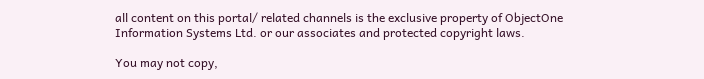all content on this portal/ related channels is the exclusive property of ObjectOne Information Systems Ltd. or our associates and protected copyright laws.

You may not copy,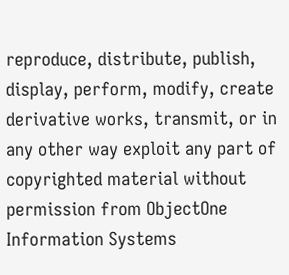reproduce, distribute, publish, display, perform, modify, create derivative works, transmit, or in any other way exploit any part of copyrighted material without permission from ObjectOne Information Systems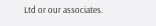Ltd or our associates.